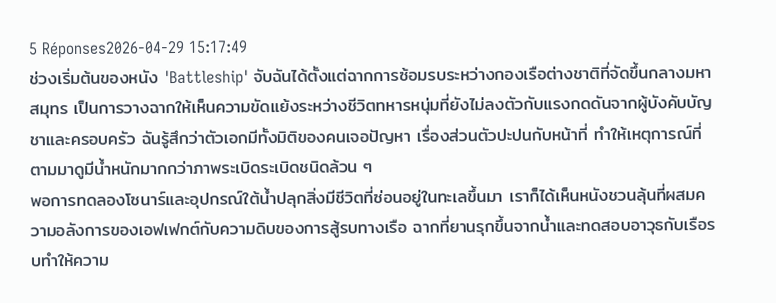5 Réponses2026-04-29 15:17:49
ช่วงเริ่มต้นของหนัง 'Battleship' จับฉันได้ตั้งแต่ฉากการซ้อมรบระหว่างกองเรือต่างชาติที่จัดขึ้นกลางมหาสมุทร เป็นการวางฉากให้เห็นความขัดแย้งระหว่างชีวิตทหารหนุ่มที่ยังไม่ลงตัวกับแรงกดดันจากผู้บังคับบัญชาและครอบครัว ฉันรู้สึกว่าตัวเอกมีทั้งมิติของคนเจอปัญหา เรื่องส่วนตัวปะปนกับหน้าที่ ทำให้เหตุการณ์ที่ตามมาดูมีน้ำหนักมากกว่าภาพระเบิดระเบิดชนิดล้วน ๆ
พอการทดลองโซนาร์และอุปกรณ์ใต้น้ำปลุกสิ่งมีชีวิตที่ซ่อนอยู่ในทะเลขึ้นมา เราก็ได้เห็นหนังชวนลุ้นที่ผสมความอลังการของเอฟเฟกต์กับความดิบของการสู้รบทางเรือ ฉากที่ยานรุกขึ้นจากน้ำและทดสอบอาวุธกับเรือรบทำให้ความ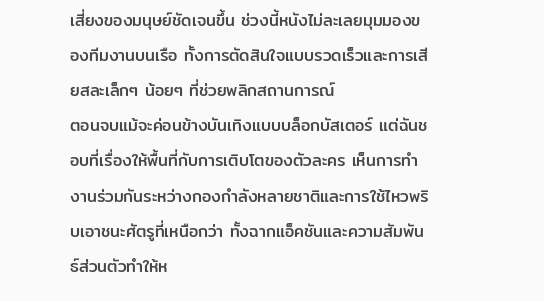เสี่ยงของมนุษย์ชัดเจนขึ้น ช่วงนี้หนังไม่ละเลยมุมมองของทีมงานบนเรือ ทั้งการตัดสินใจแบบรวดเร็วและการเสียสละเล็กๆ น้อยๆ ที่ช่วยพลิกสถานการณ์
ตอนจบแม้จะค่อนข้างบันเทิงแบบบล็อกบัสเตอร์ แต่ฉันชอบที่เรื่องให้พื้นที่กับการเติบโตของตัวละคร เห็นการทำงานร่วมกันระหว่างกองกำลังหลายชาติและการใช้ไหวพริบเอาชนะศัตรูที่เหนือกว่า ทั้งฉากแอ็คชันและความสัมพันธ์ส่วนตัวทำให้ห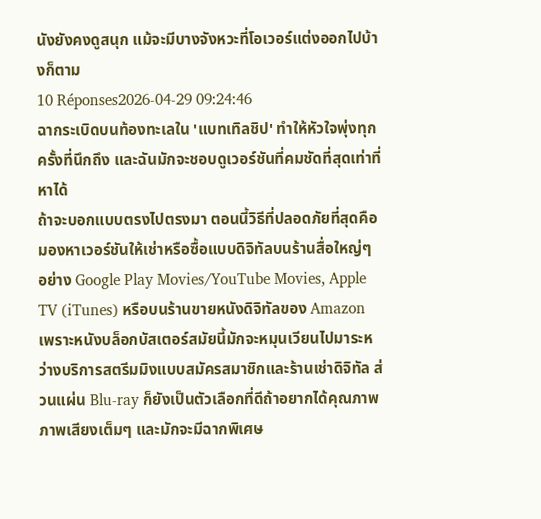นังยังคงดูสนุก แม้จะมีบางจังหวะที่โอเวอร์แต่งออกไปบ้างก็ตาม
10 Réponses2026-04-29 09:24:46
ฉากระเบิดบนท้องทะเลใน 'แบทเทิลชิป' ทำให้หัวใจพุ่งทุกครั้งที่นึกถึง และฉันมักจะชอบดูเวอร์ชันที่คมชัดที่สุดเท่าที่หาได้
ถ้าจะบอกแบบตรงไปตรงมา ตอนนี้วิธีที่ปลอดภัยที่สุดคือมองหาเวอร์ชันให้เช่าหรือซื้อแบบดิจิทัลบนร้านสื่อใหญ่ๆ อย่าง Google Play Movies/YouTube Movies, Apple TV (iTunes) หรือบนร้านขายหนังดิจิทัลของ Amazon เพราะหนังบล็อกบัสเตอร์สมัยนี้มักจะหมุนเวียนไปมาระหว่างบริการสตรีมมิงแบบสมัครสมาชิกและร้านเช่าดิจิทัล ส่วนแผ่น Blu-ray ก็ยังเป็นตัวเลือกที่ดีถ้าอยากได้คุณภาพภาพเสียงเต็มๆ และมักจะมีฉากพิเศษ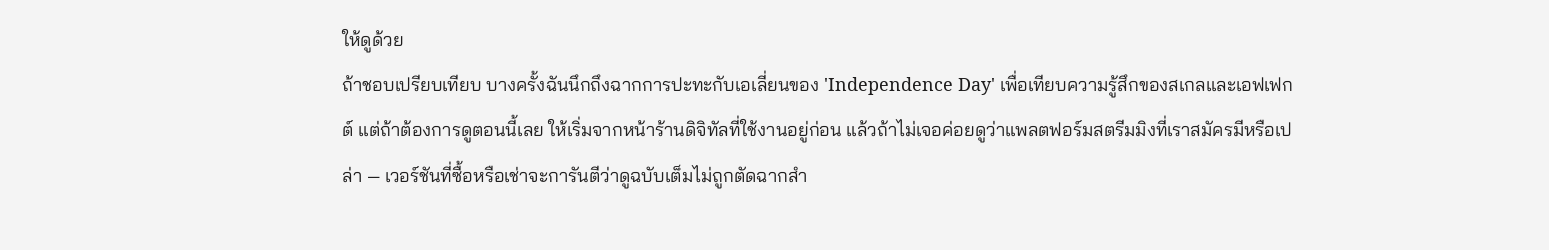ให้ดูด้วย
ถ้าชอบเปรียบเทียบ บางครั้งฉันนึกถึงฉากการปะทะกับเอเลี่ยนของ 'Independence Day' เพื่อเทียบความรู้สึกของสเกลและเอฟเฟกต์ แต่ถ้าต้องการดูตอนนี้เลย ให้เริ่มจากหน้าร้านดิจิทัลที่ใช้งานอยู่ก่อน แล้วถ้าไม่เจอค่อยดูว่าแพลตฟอร์มสตรีมมิงที่เราสมัครมีหรือเปล่า — เวอร์ชันที่ซื้อหรือเช่าจะการันตีว่าดูฉบับเต็มไม่ถูกตัดฉากสำ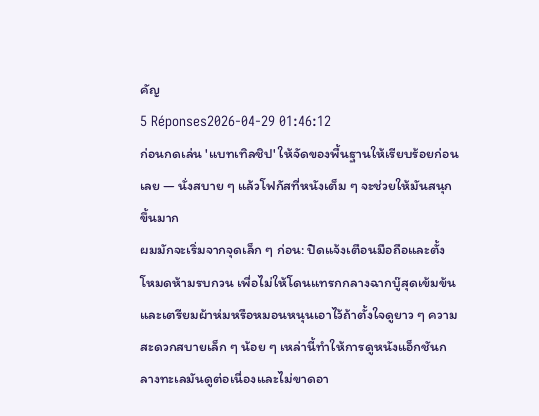คัญ
5 Réponses2026-04-29 01:46:12
ก่อนกดเล่น 'แบทเทิลชิป' ให้จัดของพื้นฐานให้เรียบร้อยก่อนเลย — นั่งสบาย ๆ แล้วโฟกัสที่หนังเต็ม ๆ จะช่วยให้มันสนุกขึ้นมาก
ผมมักจะเริ่มจากจุดเล็ก ๆ ก่อน: ปิดแจ้งเตือนมือถือและตั้งโหมดห้ามรบกวน เพื่อไม่ให้โดนแทรกกลางฉากบู๊สุดเข้มข้น และเตรียมผ้าห่มหรือหมอนหนุนเอาไว้ถ้าตั้งใจดูยาว ๆ ความสะดวกสบายเล็ก ๆ น้อย ๆ เหล่านี้ทำให้การดูหนังแอ็กชันกลางทะเลมันดูต่อเนื่องและไม่ขาดอา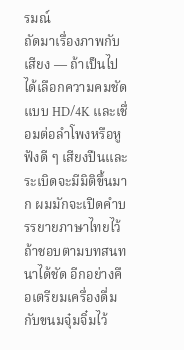รมณ์
ถัดมาเรื่องภาพกับเสียง — ถ้าเป็นไปได้เลือกความคมชัดแบบ HD/4K และเชื่อมต่อลำโพงหรือหูฟังดี ๆ เสียงปืนและระเบิดจะมีมิติขึ้นมาก ผมมักจะเปิดคำบรรยายภาษาไทยไว้ถ้าชอบตามบทสนทนาได้ชัด อีกอย่างคือเตรียมเครื่องดื่มกับขนมจุ๋มจิ๋มไว้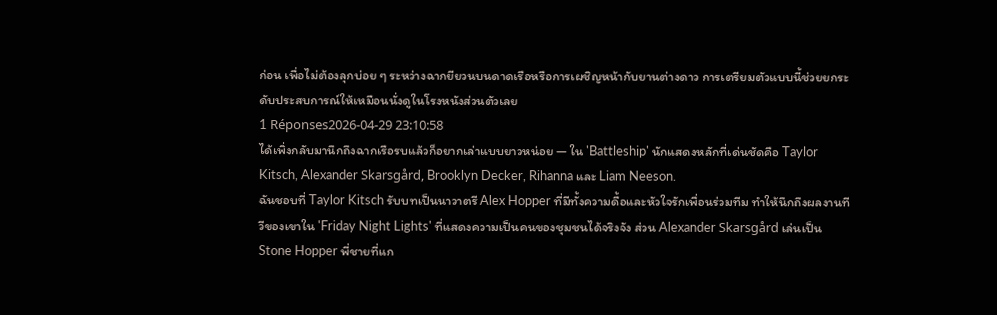ก่อน เพื่อไม่ต้องลุกบ่อย ๆ ระหว่างฉากยียวนบนดาดเรือหรือการเผชิญหน้ากับยานต่างดาว การเตรียมตัวแบบนี้ช่วยยกระดับประสบการณ์ให้เหมือนนั่งดูในโรงหนังส่วนตัวเลย
1 Réponses2026-04-29 23:10:58
ได้เพิ่งกลับมานึกถึงฉากเรือรบแล้วก็อยากเล่าแบบยาวหน่อย — ใน 'Battleship' นักแสดงหลักที่เด่นชัดคือ Taylor Kitsch, Alexander Skarsgård, Brooklyn Decker, Rihanna และ Liam Neeson.
ฉันชอบที่ Taylor Kitsch รับบทเป็นนาวาตรี Alex Hopper ที่มีทั้งความดื้อและหัวใจรักเพื่อนร่วมทีม ทำให้นึกถึงผลงานทีวีของเขาใน 'Friday Night Lights' ที่แสดงความเป็นคนของชุมชนได้จริงจัง ส่วน Alexander Skarsgård เล่นเป็น Stone Hopper พี่ชายที่แก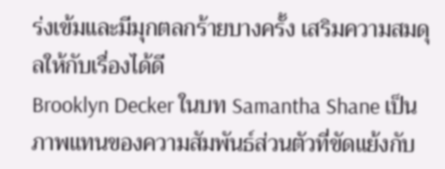ร่งเข้มและมีมุกตลกร้ายบางครั้ง เสริมความสมดุลให้กับเรื่องได้ดี
Brooklyn Decker ในบท Samantha Shane เป็นภาพแทนของความสัมพันธ์ส่วนตัวที่ขัดแย้งกับ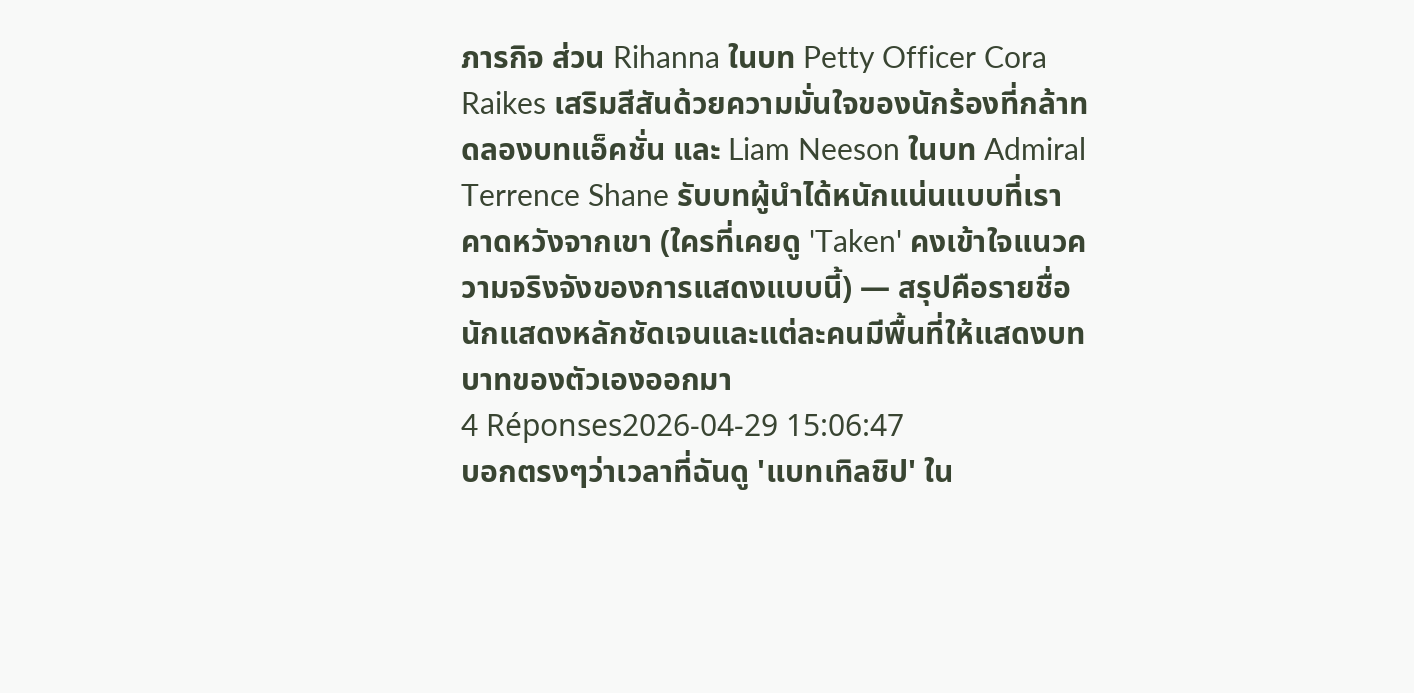ภารกิจ ส่วน Rihanna ในบท Petty Officer Cora Raikes เสริมสีสันด้วยความมั่นใจของนักร้องที่กล้าทดลองบทแอ็คชั่น และ Liam Neeson ในบท Admiral Terrence Shane รับบทผู้นำได้หนักแน่นแบบที่เราคาดหวังจากเขา (ใครที่เคยดู 'Taken' คงเข้าใจแนวความจริงจังของการแสดงแบบนี้) — สรุปคือรายชื่อนักแสดงหลักชัดเจนและแต่ละคนมีพื้นที่ให้แสดงบทบาทของตัวเองออกมา
4 Réponses2026-04-29 15:06:47
บอกตรงๆว่าเวลาที่ฉันดู 'แบทเทิลชิป' ใน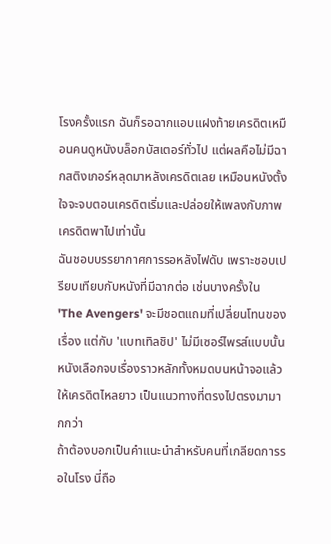โรงครั้งแรก ฉันก็รอฉากแอบแฝงท้ายเครดิตเหมือนคนดูหนังบล็อกบัสเตอร์ทั่วไป แต่ผลคือไม่มีฉากสติงเกอร์หลุดมาหลังเครดิตเลย เหมือนหนังตั้งใจจะจบตอนเครดิตเริ่มและปล่อยให้เพลงกับภาพเครดิตพาไปเท่านั้น
ฉันชอบบรรยากาศการรอหลังไฟดับ เพราะชอบเปรียบเทียบกับหนังที่มีฉากต่อ เช่นบางครั้งใน 'The Avengers' จะมีชอตแถมที่เปลี่ยนโทนของเรื่อง แต่กับ 'แบทเทิลชิป' ไม่มีเซอร์ไพรส์แบบนั้น หนังเลือกจบเรื่องราวหลักทั้งหมดบนหน้าจอแล้วให้เครดิตไหลยาว เป็นแนวทางที่ตรงไปตรงมามากกว่า
ถ้าต้องบอกเป็นคำแนะนำสำหรับคนที่เกลียดการรอในโรง นี่ถือ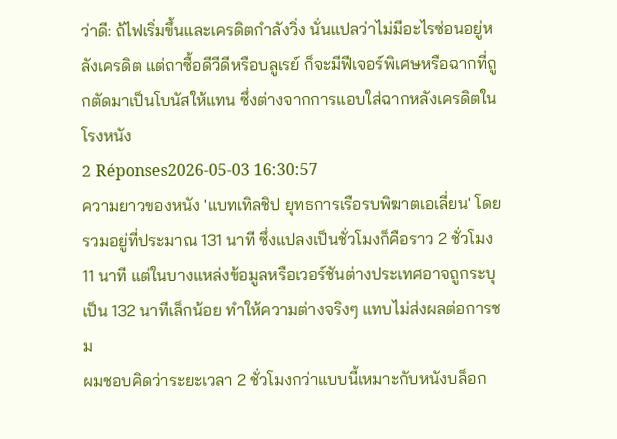ว่าดี: ถ้ไฟเริ่มขึ้นและเครดิตกำลังวิ่ง นั่นแปลว่าไม่มีอะไรซ่อนอยู่หลังเครดิต แต่ถาซื้อดีวีดีหรือบลูเรย์ ก็จะมีฟีเจอร์พิเศษหรือฉากที่ถูกตัดมาเป็นโบนัสให้แทน ซึ่งต่างจากการแอบใส่ฉากหลังเครดิตในโรงหนัง
2 Réponses2026-05-03 16:30:57
ความยาวของหนัง 'แบทเทิลชิป ยุทธการเรือรบพิฆาตเอเลี่ยน' โดยรวมอยู่ที่ประมาณ 131 นาที ซึ่งแปลงเป็นชั่วโมงก็คือราว 2 ชั่วโมง 11 นาที แต่ในบางแหล่งข้อมูลหรือเวอร์ชันต่างประเทศอาจถูกระบุเป็น 132 นาทีเล็กน้อย ทำให้ความต่างจริงๆ แทบไม่ส่งผลต่อการชม
ผมชอบคิดว่าระยะเวลา 2 ชั่วโมงกว่าแบบนี้เหมาะกับหนังบล็อก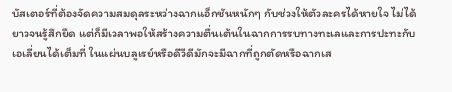บัสเตอร์ที่ต้องจัดความสมดุลระหว่างฉากแอ็กชันหนักๆ กับช่วงให้ตัวละครได้หายใจ ไม่ได้ยาวจนรู้สึกยืด แต่ก็มีเวลาพอให้สร้างความตื่นเต้นในฉากการรบทางทะเลและการปะทะกับเอเลี่ยนได้เต็มที่ ในแผ่นบลูเรย์หรือดีวีดีมักจะมีฉากที่ถูกตัดหรือฉากเส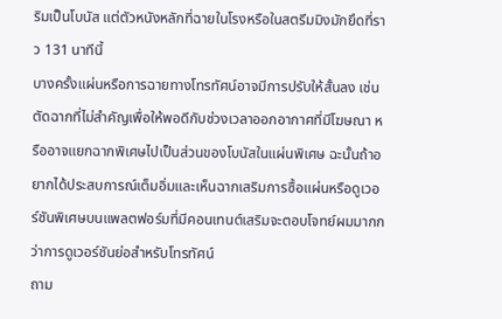ริมเป็นโบนัส แต่ตัวหนังหลักที่ฉายในโรงหรือในสตรีมมิงมักยึดที่ราว 131 นาทีนี้
บางครั้งแผ่นหรือการฉายทางโทรทัศน์อาจมีการปรับให้สั้นลง เช่น ตัดฉากที่ไม่สำคัญเพื่อให้พอดีกับช่วงเวลาออกอากาศที่มีโฆษณา หรืออาจแยกฉากพิเศษไปเป็นส่วนของโบนัสในแผ่นพิเศษ ฉะนั้นถ้าอยากได้ประสบการณ์เต็มอิ่มและเห็นฉากเสริมการซื้อแผ่นหรือดูเวอร์ชันพิเศษบนแพลตฟอร์มที่มีคอนเทนต์เสริมจะตอบโจทย์ผมมากกว่าการดูเวอร์ชันย่อสำหรับโทรทัศน์
ถาม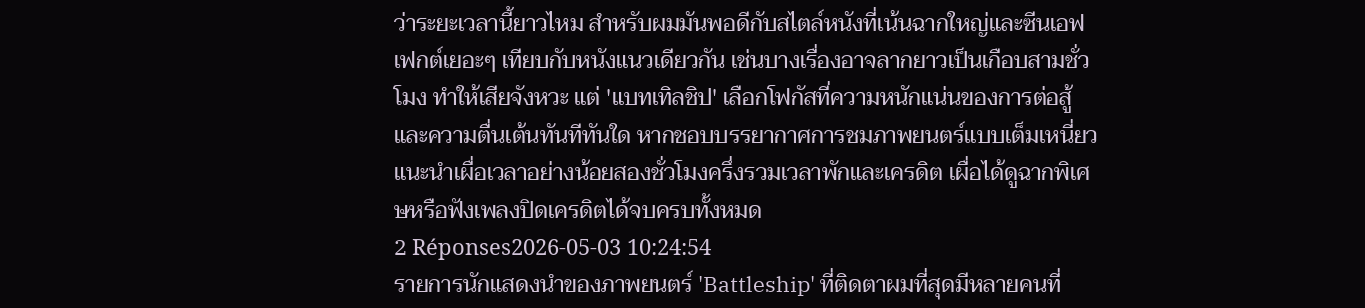ว่าระยะเวลานี้ยาวไหม สำหรับผมมันพอดีกับสไตล์หนังที่เน้นฉากใหญ่และซีนเอฟเฟกต์เยอะๆ เทียบกับหนังแนวเดียวกัน เช่นบางเรื่องอาจลากยาวเป็นเกือบสามชั่วโมง ทำให้เสียจังหวะ แต่ 'แบทเทิลชิป' เลือกโฟกัสที่ความหนักแน่นของการต่อสู้และความตื่นเต้นทันทีทันใด หากชอบบรรยากาศการชมภาพยนตร์แบบเต็มเหนี่ยว แนะนำเผื่อเวลาอย่างน้อยสองชั่วโมงครึ่งรวมเวลาพักและเครดิต เผื่อได้ดูฉากพิเศษหรือฟังเพลงปิดเครดิตได้จบครบทั้งหมด
2 Réponses2026-05-03 10:24:54
รายการนักแสดงนำของภาพยนตร์ 'Battleship' ที่ติดตาผมที่สุดมีหลายคนที่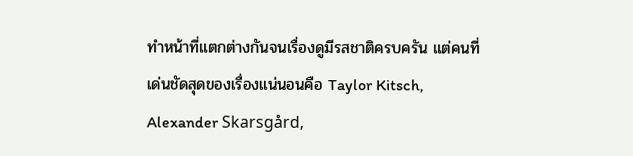ทำหน้าที่แตกต่างกันจนเรื่องดูมีรสชาติครบครัน แต่คนที่เด่นชัดสุดของเรื่องแน่นอนคือ Taylor Kitsch, Alexander Skarsgård,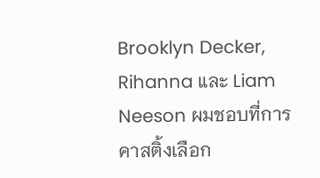Brooklyn Decker, Rihanna และ Liam Neeson ผมชอบที่การคาสติ้งเลือก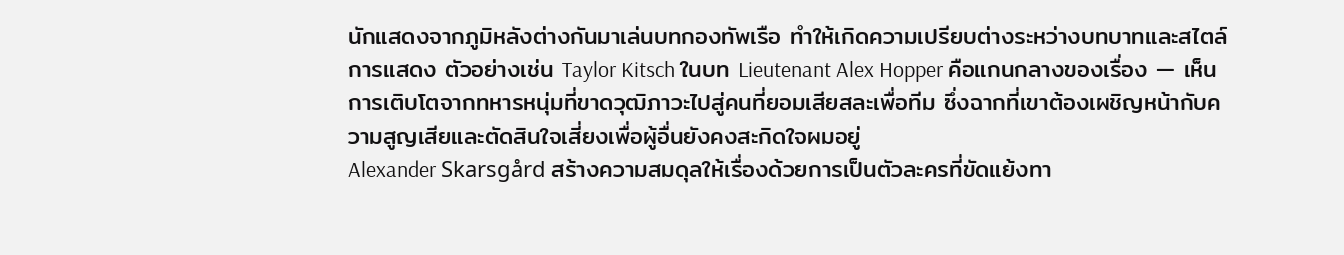นักแสดงจากภูมิหลังต่างกันมาเล่นบทกองทัพเรือ ทำให้เกิดความเปรียบต่างระหว่างบทบาทและสไตล์การแสดง ตัวอย่างเช่น Taylor Kitsch ในบท Lieutenant Alex Hopper คือแกนกลางของเรื่อง — เห็นการเติบโตจากทหารหนุ่มที่ขาดวุฒิภาวะไปสู่คนที่ยอมเสียสละเพื่อทีม ซึ่งฉากที่เขาต้องเผชิญหน้ากับความสูญเสียและตัดสินใจเสี่ยงเพื่อผู้อื่นยังคงสะกิดใจผมอยู่
Alexander Skarsgård สร้างความสมดุลให้เรื่องด้วยการเป็นตัวละครที่ขัดแย้งทา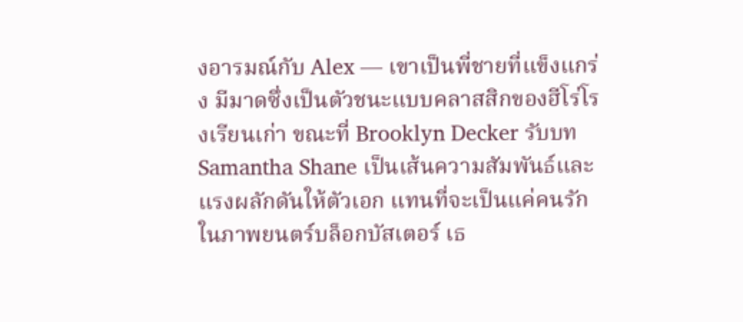งอารมณ์กับ Alex — เขาเป็นพี่ชายที่แข็งแกร่ง มีมาดซึ่งเป็นตัวชนะแบบคลาสสิกของฮีโร่โรงเรียนเก่า ขณะที่ Brooklyn Decker รับบท Samantha Shane เป็นเส้นความสัมพันธ์และแรงผลักดันให้ตัวเอก แทนที่จะเป็นแค่คนรักในภาพยนตร์บล็อกบัสเตอร์ เธ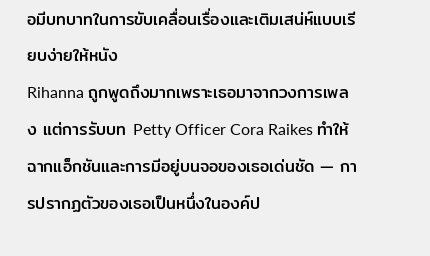อมีบทบาทในการขับเคลื่อนเรื่องและเติมเสน่ห์แบบเรียบง่ายให้หนัง
Rihanna ถูกพูดถึงมากเพราะเธอมาจากวงการเพลง แต่การรับบท Petty Officer Cora Raikes ทำให้ฉากแอ็กชันและการมีอยู่บนจอของเธอเด่นชัด — การปรากฏตัวของเธอเป็นหนึ่งในองค์ป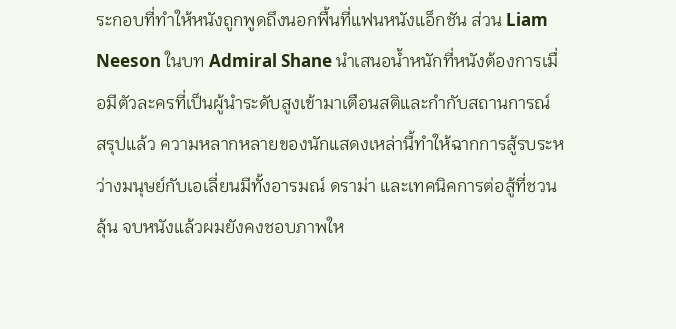ระกอบที่ทำให้หนังถูกพูดถึงนอกพื้นที่แฟนหนังแอ็กชัน ส่วน Liam Neeson ในบท Admiral Shane นำเสนอน้ำหนักที่หนังต้องการเมื่อมีตัวละครที่เป็นผู้นำระดับสูงเข้ามาเตือนสติและกำกับสถานการณ์ สรุปแล้ว ความหลากหลายของนักแสดงเหล่านี้ทำให้ฉากการสู้รบระหว่างมนุษย์กับเอเลี่ยนมีทั้งอารมณ์ ดราม่า และเทคนิคการต่อสู้ที่ชวนลุ้น จบหนังแล้วผมยังคงชอบภาพให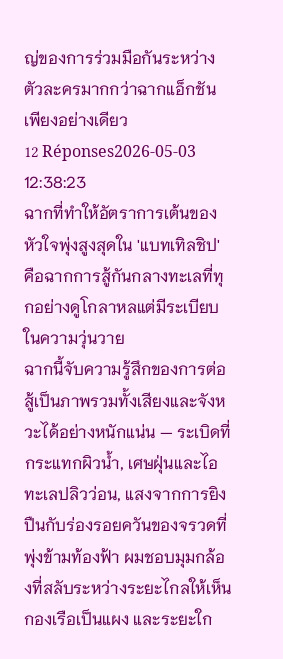ญ่ของการร่วมมือกันระหว่างตัวละครมากกว่าฉากแอ็กชันเพียงอย่างเดียว
12 Réponses2026-05-03 12:38:23
ฉากที่ทำให้อัตราการเต้นของหัวใจพุ่งสูงสุดใน 'แบทเทิลชิป' คือฉากการสู้กันกลางทะเลที่ทุกอย่างดูโกลาหลแต่มีระเบียบในความวุ่นวาย
ฉากนี้จับความรู้สึกของการต่อสู้เป็นภาพรวมทั้งเสียงและจังหวะได้อย่างหนักแน่น — ระเบิดที่กระแทกผิวน้ำ, เศษฝุ่นและไอทะเลปลิวว่อน, แสงจากการยิงปืนกับร่องรอยควันของจรวดที่พุ่งข้ามท้องฟ้า ผมชอบมุมกล้องที่สลับระหว่างระยะไกลให้เห็นกองเรือเป็นแผง และระยะใก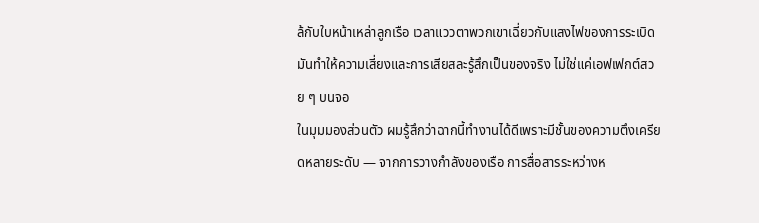ล้กับใบหน้าเหล่าลูกเรือ เวลาแววตาพวกเขาเฉี่ยวกับแสงไฟของการระเบิด มันทำให้ความเสี่ยงและการเสียสละรู้สึกเป็นของจริง ไม่ใช่แค่เอฟเฟกต์สวย ๆ บนจอ
ในมุมมองส่วนตัว ผมรู้สึกว่าฉากนี้ทำงานได้ดีเพราะมีชั้นของความตึงเครียดหลายระดับ — จากการวางกำลังของเรือ การสื่อสารระหว่างห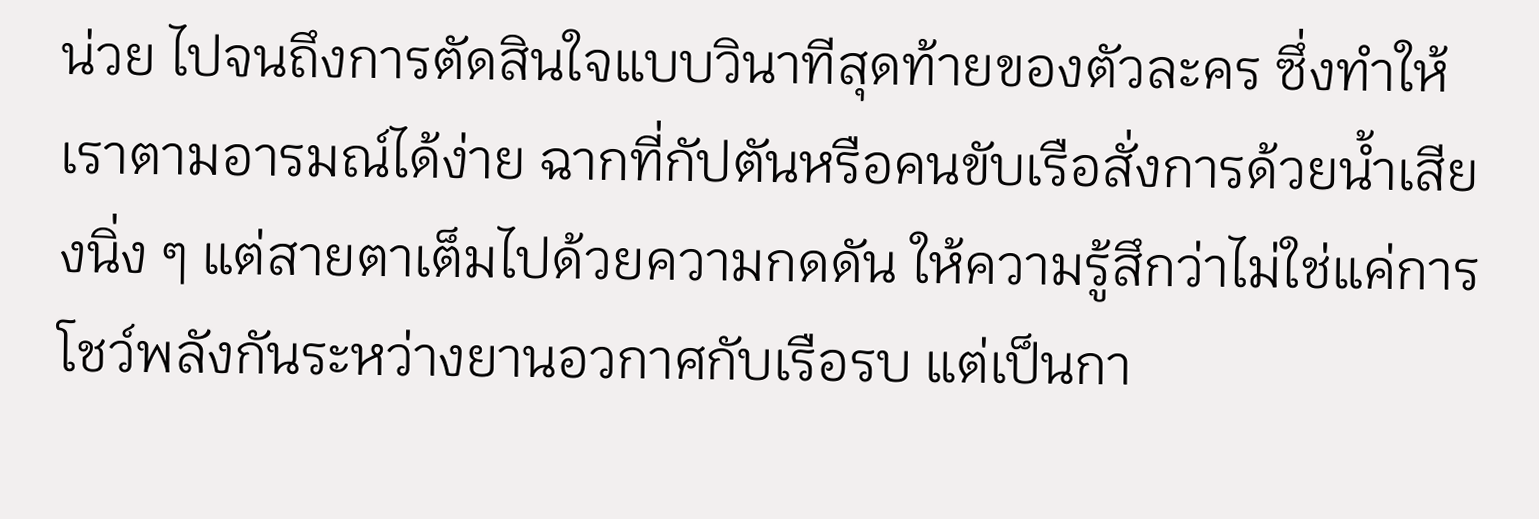น่วย ไปจนถึงการตัดสินใจแบบวินาทีสุดท้ายของตัวละคร ซึ่งทำให้เราตามอารมณ์ได้ง่าย ฉากที่กัปตันหรือคนขับเรือสั่งการด้วยน้ำเสียงนิ่ง ๆ แต่สายตาเต็มไปด้วยความกดดัน ให้ความรู้สึกว่าไม่ใช่แค่การโชว์พลังกันระหว่างยานอวกาศกับเรือรบ แต่เป็นกา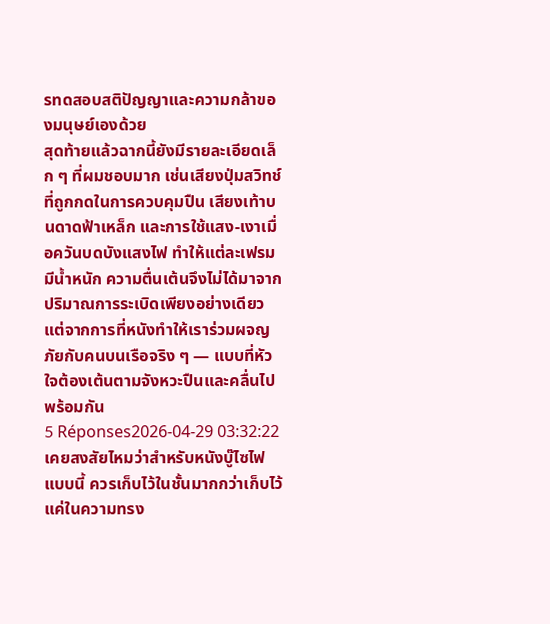รทดสอบสติปัญญาและความกล้าของมนุษย์เองด้วย
สุดท้ายแล้วฉากนี้ยังมีรายละเอียดเล็ก ๆ ที่ผมชอบมาก เช่นเสียงปุ่มสวิทช์ที่ถูกกดในการควบคุมปืน เสียงเท้าบนดาดฟ้าเหล็ก และการใช้แสง-เงาเมื่อควันบดบังแสงไฟ ทำให้แต่ละเฟรมมีน้ำหนัก ความตื่นเต้นจึงไม่ได้มาจากปริมาณการระเบิดเพียงอย่างเดียว แต่จากการที่หนังทำให้เราร่วมผจญภัยกับคนบนเรือจริง ๆ — แบบที่หัวใจต้องเต้นตามจังหวะปืนและคลื่นไปพร้อมกัน
5 Réponses2026-04-29 03:32:22
เคยสงสัยไหมว่าสำหรับหนังบู๊ไซไฟแบบนี้ ควรเก็บไว้ในชั้นมากกว่าเก็บไว้แค่ในความทรง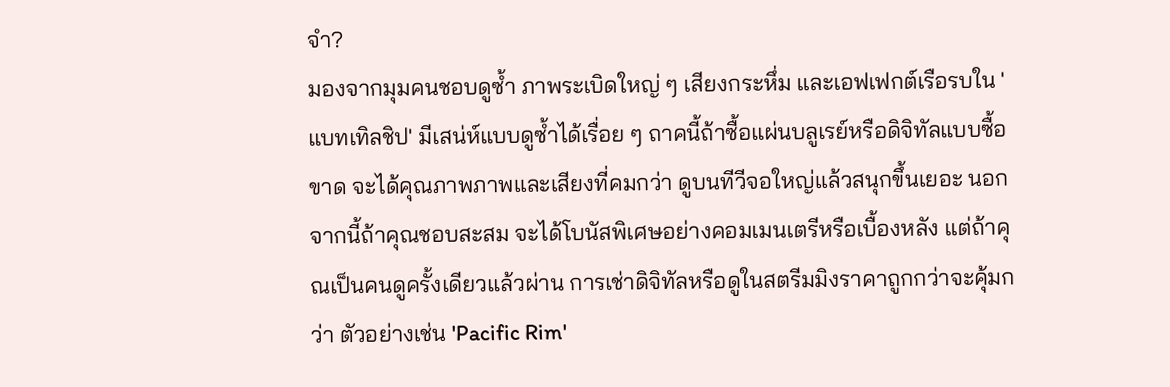จำ?
มองจากมุมคนชอบดูซ้ำ ภาพระเบิดใหญ่ ๆ เสียงกระหึ่ม และเอฟเฟกต์เรือรบใน 'แบทเทิลชิป' มีเสน่ห์แบบดูซ้ำได้เรื่อย ๆ ถาคนี้ถ้าซื้อแผ่นบลูเรย์หรือดิจิทัลแบบซื้อขาด จะได้คุณภาพภาพและเสียงที่คมกว่า ดูบนทีวีจอใหญ่แล้วสนุกขึ้นเยอะ นอกจากนี้ถ้าคุณชอบสะสม จะได้โบนัสพิเศษอย่างคอมเมนเตรีหรือเบื้องหลัง แต่ถ้าคุณเป็นคนดูครั้งเดียวแล้วผ่าน การเช่าดิจิทัลหรือดูในสตรีมมิงราคาถูกกว่าจะคุ้มกว่า ตัวอย่างเช่น 'Pacific Rim'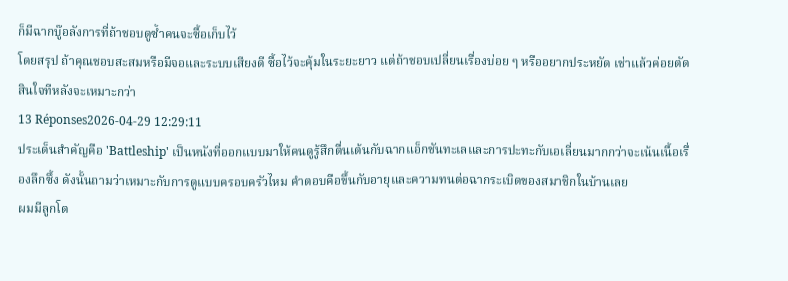ก็มีฉากบู๊อลังการที่ถ้าชอบดูซ้ำคนจะซื้อเก็บไว้
โดยสรุป ถ้าคุณชอบสะสมหรือมีจอและระบบเสียงดี ซื้อไว้จะคุ้มในระยะยาว แต่ถ้าชอบเปลี่ยนเรื่องบ่อย ๆ หรืออยากประหยัด เช่าแล้วค่อยตัดสินใจทีหลังจะเหมาะกว่า
13 Réponses2026-04-29 12:29:11
ประเด็นสำคัญคือ 'Battleship' เป็นหนังที่ออกแบบมาให้คนดูรู้สึกตื่นเต้นกับฉากแอ็กชันทะเลและการปะทะกับเอเลี่ยนมากกว่าจะเน้นเนื้อเรื่องลึกซึ้ง ดังนั้นถามว่าเหมาะกับการดูแบบครอบครัวไหม คำตอบคือขึ้นกับอายุและความทนต่อฉากระเบิดของสมาชิกในบ้านเลย
ผมมีลูกโต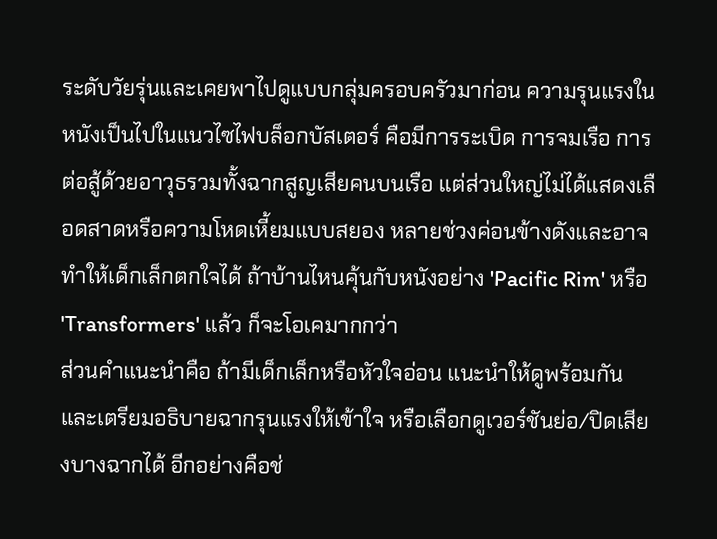ระดับวัยรุ่นและเคยพาไปดูแบบกลุ่มครอบครัวมาก่อน ความรุนแรงในหนังเป็นไปในแนวไซไฟบล็อกบัสเตอร์ คือมีการระเบิด การจมเรือ การต่อสู้ด้วยอาวุธรวมทั้งฉากสูญเสียคนบนเรือ แต่ส่วนใหญ่ไม่ได้แสดงเลือดสาดหรือความโหดเหี้ยมแบบสยอง หลายช่วงค่อนข้างดังและอาจทำให้เด็กเล็กตกใจได้ ถ้าบ้านไหนคุ้นกับหนังอย่าง 'Pacific Rim' หรือ 'Transformers' แล้ว ก็จะโอเคมากกว่า
ส่วนคำแนะนำคือ ถ้ามีเด็กเล็กหรือหัวใจอ่อน แนะนำให้ดูพร้อมกันและเตรียมอธิบายฉากรุนแรงให้เข้าใจ หรือเลือกดูเวอร์ชันย่อ/ปิดเสียงบางฉากได้ อีกอย่างคือช่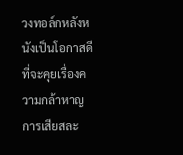วงทอล์กหลังหนังเป็นโอกาสดีที่จะคุยเรื่องความกล้าหาญ การเสียสละ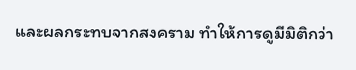และผลกระทบจากสงคราม ทำให้การดูมีมิติกว่า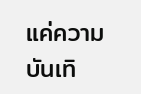แค่ความบันเทิ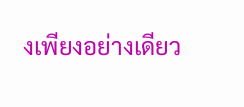งเพียงอย่างเดียว